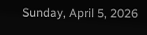Sunday, April 5, 2026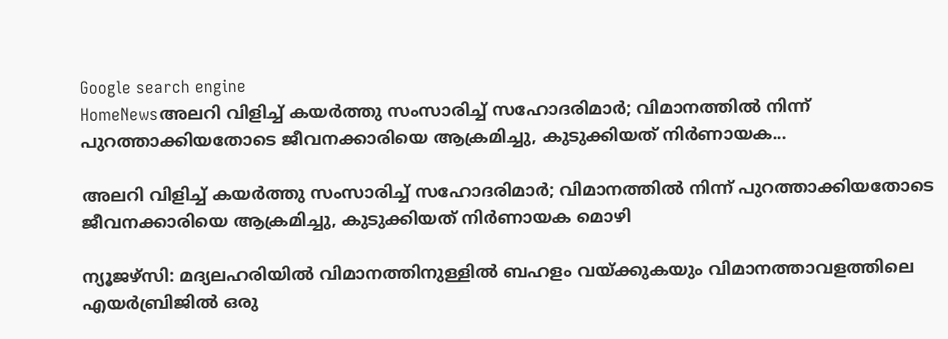Google search engine
HomeNewsഅലറി വിളിച്ച് കയര്‍ത്തു സംസാരിച്ച് സഹോദരിമാര്‍; വിമാനത്തില്‍ നിന്ന് പുറത്താക്കിയതോടെ ജീവനക്കാരിയെ ആക്രമിച്ചു, കുടുക്കിയത് നിര്‍ണായക...

അലറി വിളിച്ച് കയര്‍ത്തു സംസാരിച്ച് സഹോദരിമാര്‍; വിമാനത്തില്‍ നിന്ന് പുറത്താക്കിയതോടെ ജീവനക്കാരിയെ ആക്രമിച്ചു, കുടുക്കിയത് നിര്‍ണായക മൊഴി

ന്യൂജഴ്സി: മദ്യലഹരിയില്‍ വിമാനത്തിനുള്ളില്‍ ബഹളം വയ്ക്കുകയും വിമാനത്താവളത്തിലെ എയര്‍ബ്രിജില്‍ ഒരു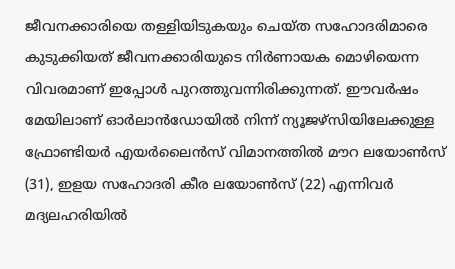ജീവനക്കാരിയെ തള്ളിയിടുകയും ചെയ്ത സഹോദരിമാരെ കുടുക്കിയത് ജീവനക്കാരിയുടെ നിര്‍ണായക മൊഴിയെന്ന വിവരമാണ് ഇപ്പോള്‍ പുറത്തുവന്നിരിക്കുന്നത്. ഈവര്‍ഷം മേയിലാണ് ഓര്‍ലാന്‍ഡോയില്‍ നിന്ന് ന്യൂജഴ്സിയിലേക്കുള്ള ഫ്രോണ്ടിയര്‍ എയര്‍ലൈന്‍സ് വിമാനത്തില്‍ മൗറ ലയോണ്‍സ് (31), ഇളയ സഹോദരി കീര ലയോണ്‍സ് (22) എന്നിവര്‍ മദ്യലഹരിയില്‍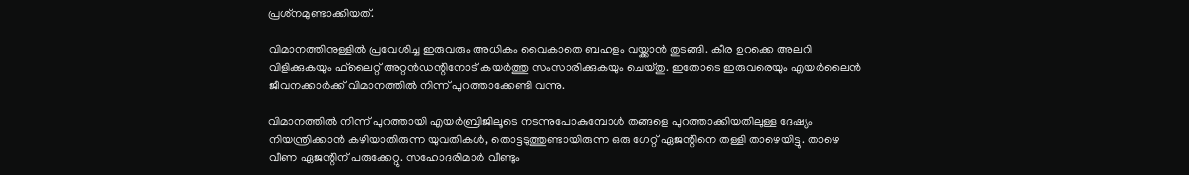പ്രശ്‌നമുണ്ടാക്കിയത്.

വിമാനത്തിനുള്ളില്‍ പ്രവേശിച്ച ഇരുവരും അധികം വൈകാതെ ബഹളം വയ്ക്കാന്‍ തുടങ്ങി. കീര ഉറക്കെ അലറി വിളിക്കുകയും ഫ്‌ലൈറ്റ് അറ്റന്‍ഡന്റിനോട് കയര്‍ത്തു സംസാരിക്കുകയും ചെയ്തു. ഇതോടെ ഇരുവരെയും എയര്‍ലൈന്‍ ജീവനക്കാര്‍ക്ക് വിമാനത്തില്‍ നിന്ന് പുറത്താക്കേണ്ടി വന്നു.

വിമാനത്തില്‍ നിന്ന് പുറത്തായി എയര്‍ബ്രിജിലൂടെ നടന്നുപോകുമ്പോള്‍ തങ്ങളെ പുറത്താക്കിയതിലുള്ള ദേഷ്യം നിയന്ത്രിക്കാന്‍ കഴിയാതിരുന്ന യുവതികള്‍, തൊട്ടടുത്തുണ്ടായിരുന്ന ഒരു ഗേറ്റ് ഏജന്റിനെ തള്ളി താഴെയിട്ടു. താഴെ വീണ ഏജന്റിന് പരുക്കേറ്റു. സഹോദരിമാര്‍ വീണ്ടും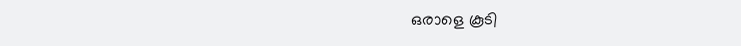ഒരാളെ കൂടി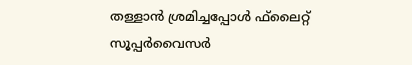തള്ളാന്‍ ശ്രമിച്ചപ്പോള്‍ ഫ്‌ലൈറ്റ് സൂപ്പര്‍വൈസര്‍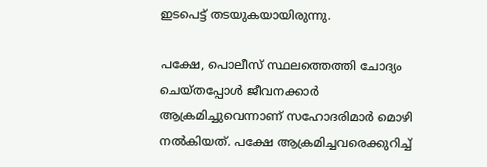ഇടപെട്ട് തടയുകയായിരുന്നു.

പക്ഷേ, പൊലീസ് സ്ഥലത്തെത്തി ചോദ്യം ചെയ്തപ്പോള്‍ ജീവനക്കാര്‍ ആക്രമിച്ചുവെന്നാണ് സഹോദരിമാര്‍ മൊഴി നല്‍കിയത്. പക്ഷേ ആക്രമിച്ചവരെക്കുറിച്ച്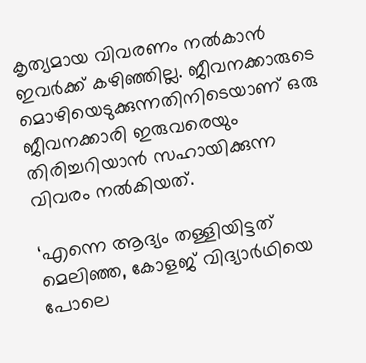കൃത്യമായ വിവരണം നല്‍കാന്‍ ഇവര്‍ക്ക് കഴിഞ്ഞില്ല. ജീവനക്കാരുടെ മൊഴിയെടുക്കുന്നതിനിടെയാണ് ഒരു ജീവനക്കാരി ഇരുവരെയും തിരിച്ചറിയാന്‍ സഹായിക്കുന്ന വിവരം നല്‍കിയത്.

‘എന്നെ ആദ്യം തള്ളിയിട്ടത് മെലിഞ്ഞ, കോളജ് വിദ്യാര്‍ഥിയെ പോലെ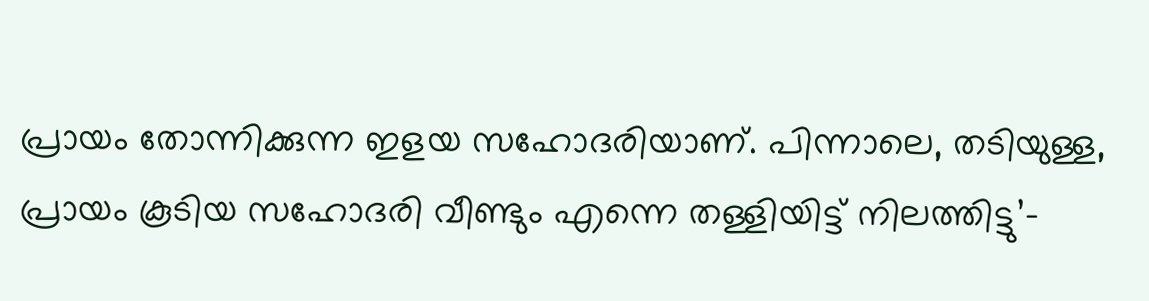പ്രായം തോന്നിക്കുന്ന ഇളയ സഹോദരിയാണ്. പിന്നാലെ, തടിയുള്ള, പ്രായം കൂടിയ സഹോദരി വീണ്ടും എന്നെ തള്ളിയിട്ട് നിലത്തിട്ടു’-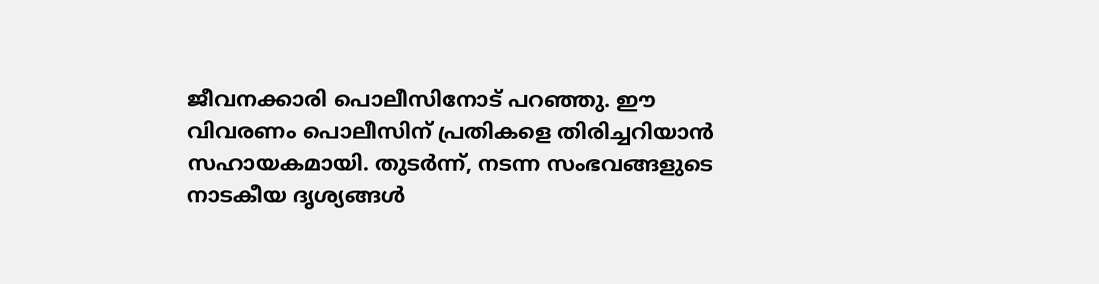ജീവനക്കാരി പൊലീസിനോട് പറഞ്ഞു. ഈ വിവരണം പൊലീസിന് പ്രതികളെ തിരിച്ചറിയാന്‍ സഹായകമായി. തുടര്‍ന്ന്, നടന്ന സംഭവങ്ങളുടെ നാടകീയ ദൃശ്യങ്ങള്‍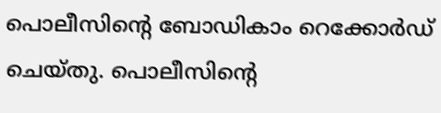പൊലീസിന്റെ ബോഡികാം റെക്കോര്‍ഡ് ചെയ്തു. പൊലീസിന്റെ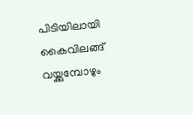പിടിയിലായി കൈവിലങ്ങ് വയ്ക്കുമ്പോഴും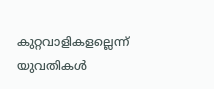കുറ്റവാളികളല്ലെന്ന് യുവതികള്‍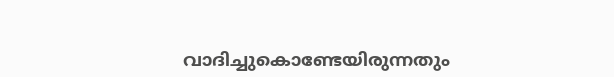വാദിച്ചുകൊണ്ടേയിരുന്നതും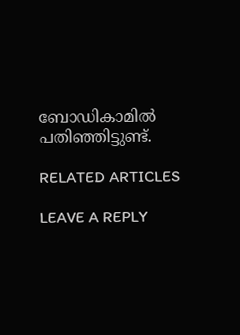ബോഡികാമില്‍ പതിഞ്ഞിട്ടുണ്ട്.

RELATED ARTICLES

LEAVE A REPLY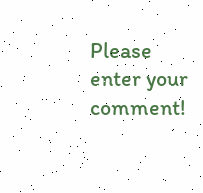Please enter your comment!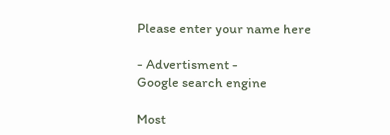Please enter your name here

- Advertisment -
Google search engine

Most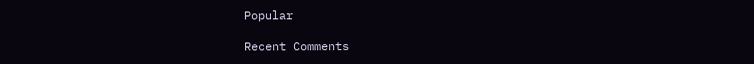Popular

Recent Comments